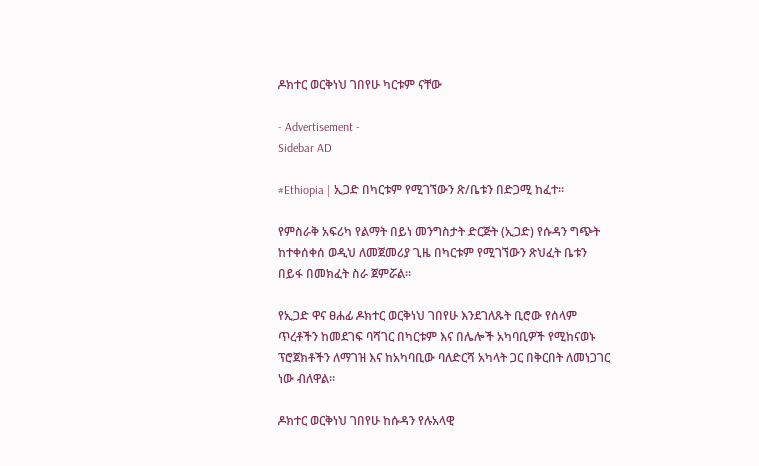ዶክተር ወርቅነህ ገበየሁ ካርቱም ናቸው

- Advertisement -
Sidebar AD

#Ethiopia | ኢጋድ በካርቱም የሚገኘውን ጽ/ቤቱን በድጋሚ ከፈተ።

የምስራቅ አፍሪካ የልማት በይነ መንግስታት ድርጅት (ኢጋድ) የሱዳን ግጭት ከተቀሰቀሰ ወዲህ ለመጀመሪያ ጊዜ በካርቱም የሚገኘውን ጽህፈት ቤቱን በይፋ በመክፈት ስራ ጀምሯል።

የኢጋድ ዋና ፀሐፊ ዶክተር ወርቅነህ ገበየሁ እንደገለጹት ቢሮው የሰላም ጥረቶችን ከመደገፍ ባሻገር በካርቱም እና በሌሎች አካባቢዎች የሚከናወኑ ፕሮጀክቶችን ለማገዝ እና ከአካባቢው ባለድርሻ አካላት ጋር በቅርበት ለመነጋገር ነው ብለዋል።

ዶክተር ወርቅነህ ገበየሁ ከሱዳን የሉአላዊ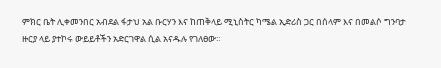ምክር ቤት ሊቀመንበር አብደል ፋታህ አል ቡርሃን እና ከጠቅላይ ሚኒስትር ካሜል ኢድሪስ ጋር በሰላም እና በመልሶ ግንባታ ዙርያ ላይ ያተኮሩ ውይይቶችን አድርገዋል ሲል አናዱሉ የገለፀው።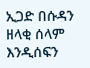ኢጋድ በሱዳን ዘላቂ ሰላም እንዲሰፍን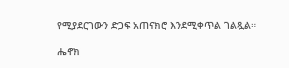የሚያደርገውን ድጋፍ አጠናክሮ እንደሚቀጥል ገልጿል።

ሔኖክ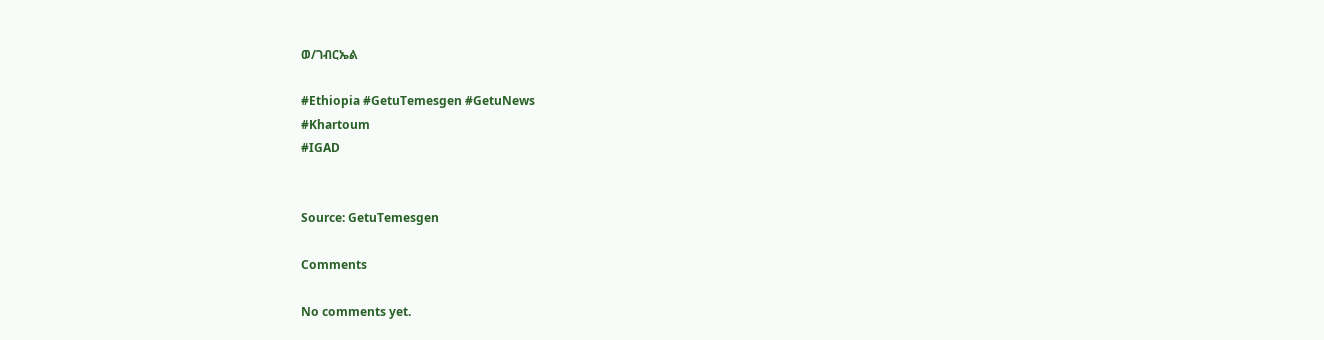ወ/ገብርኤል

#Ethiopia #GetuTemesgen #GetuNews
#Khartoum
#IGAD


Source: GetuTemesgen

Comments

No comments yet.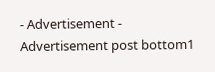- Advertisement -
Advertisement post bottom1